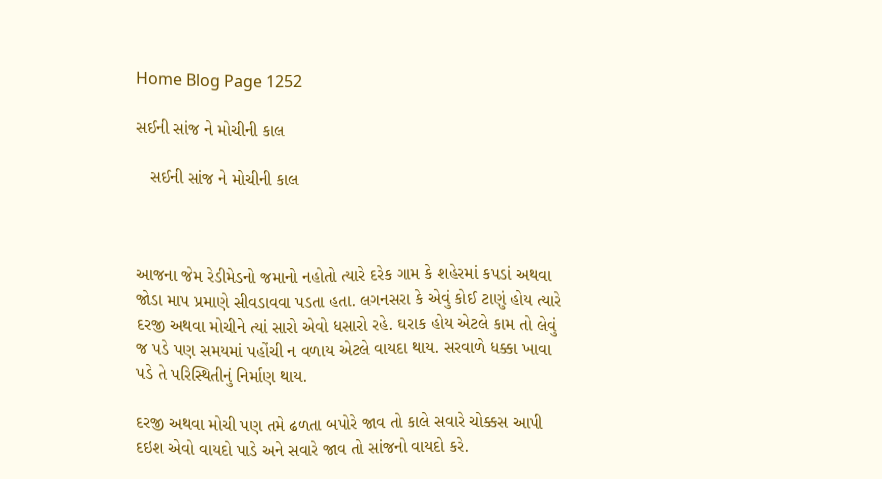Home Blog Page 1252

સઈની સાંજ ને મોચીની કાલ

   સઈની સાંજ ને મોચીની કાલ



આજના જેમ રેડીમેડનો જમાનો નહોતો ત્યારે દરેક ગામ કે શહેરમાં કપડાં અથવા જોડા માપ પ્રમાણે સીવડાવવા પડતા હતા. લગનસરા કે એવું કોઈ ટાણું હોય ત્યારે દરજી અથવા મોચીને ત્યાં સારો એવો ધસારો રહે. ઘરાક હોય એટલે કામ તો લેવું જ પડે પણ સમયમાં પહોંચી ન વળાય એટલે વાયદા થાય. સરવાળે ધક્કા ખાવા પડે તે પરિસ્થિતીનું નિર્માણ થાય.

દરજી અથવા મોચી પણ તમે ઢળતા બપોરે જાવ તો કાલે સવારે ચોક્કસ આપી દઇશ એવો વાયદો પાડે અને સવારે જાવ તો સાંજનો વાયદો કરે.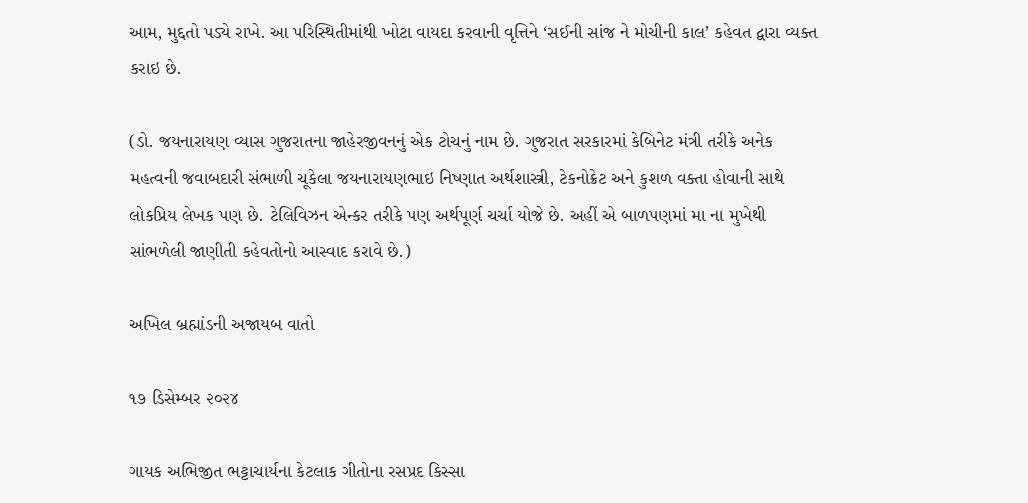આમ, મુદ્દતો પડ્યે રાખે. આ પરિસ્થિતીમાંથી ખોટા વાયદા કરવાની વૃત્તિને ‘સઈની સાંજ ને મોચીની કાલ’ કહેવત દ્વારા વ્યક્ત કરાઇ છે.

(ડો. જયનારાયણ વ્યાસ ગુજરાતના જાહેરજીવનનું એક ટોચનું નામ છે. ગુજરાત સરકારમાં કેબિનેટ મંત્રી તરીકે અનેક મહત્વની જવાબદારી સંભાળી ચૂકેલા જયનારાયણભાઇ નિષ્ણાત અર્થશાસ્ત્રી, ટેકનોક્રેટ અને કુશળ વક્તા હોવાની સાથે લોકપ્રિય લેખક પણ છે. ટેલિવિઝન એન્કર તરીકે પણ અર્થપૂર્ણ ચર્ચા યોજે છે. અહીં એ બાળપણમાં મા ના મુખેથી સાંભળેલી જાણીતી કહેવતોનો આસ્વાદ કરાવે છે.)

અખિલ બ્રહ્માંડની અજાયબ વાતો

૧૭ ડિસેમ્બર ૨૦૨૪

ગાયક અભિજીત ભટ્ટાચાર્યના કેટલાક ગીતોના રસપ્રદ કિસ્સા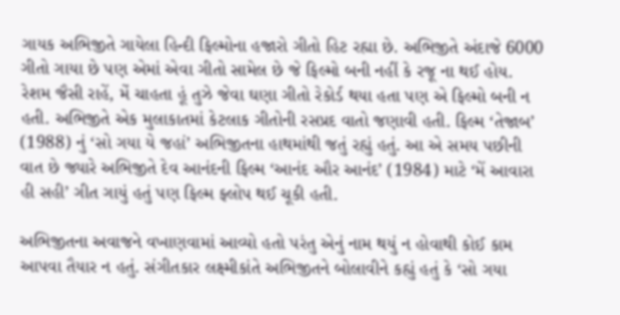ગાયક અભિજીતે ગાયેલા હિન્દી ફિલ્મોના હજારો ગીતો હિટ રહ્યા છે. અભિજીતે અંદાજે 6000 ગીતો ગાયા છે પણ એમાં એવા ગીતો સામેલ છે જે ફિલ્મો બની નહીં કે રજૂ ના થઈ હોય. રેશમ જૈસી રાહેં, મેં ચાહતા હૂં તુઝે જેવા ઘણા ગીતો રેકોર્ડ થયા હતા પણ એ ફિલ્મો બની ન હતી. અભિજીતે એક મુલાકાતમાં કેટલાક ગીતોની રસપ્રદ વાતો જણાવી હતી. ફિલ્મ ‘તેજાબ’ (1988) નું ‘સો ગયા યે જહાં’ અભિજીતના હાથમાંથી જતું રહ્યું હતું. આ એ સમય પછીની વાત છે જ્યારે અભિજીતે દેવ આનંદની ફિલ્મ ‘આનંદ ઔર આનંદ’ (1984) માટે ‘મેં આવારા હી સહી’ ગીત ગાયું હતું પણ ફિલ્મ ફ્લોપ થઈ ચૂકી હતી.

અભિજીતના અવાજને વખાણવામાં આવ્યો હતો પરંતુ એનું નામ થયું ન હોવાથી કોઈ કામ આપવા તૈયાર ન હતું. સંગીતકાર લક્ષ્મીકાંતે અભિજીતને બોલાવીને કહ્યું હતું કે ‘સો ગયા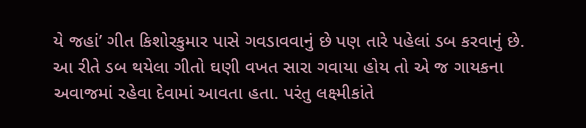યે જહાં’ ગીત કિશોરકુમાર પાસે ગવડાવવાનું છે પણ તારે પહેલાં ડબ કરવાનું છે. આ રીતે ડબ થયેલા ગીતો ઘણી વખત સારા ગવાયા હોય તો એ જ ગાયકના અવાજમાં રહેવા દેવામાં આવતા હતા. પરંતુ લક્ષ્મીકાંતે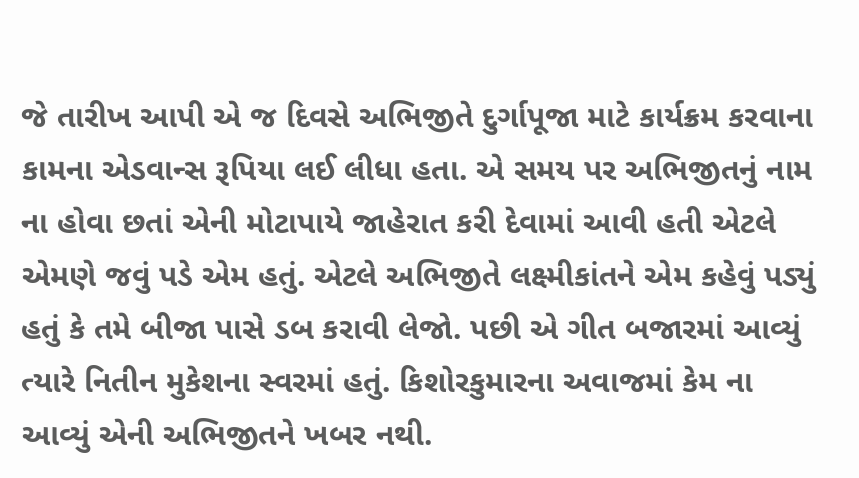જે તારીખ આપી એ જ દિવસે અભિજીતે દુર્ગાપૂજા માટે કાર્યક્રમ કરવાના કામના એડવાન્સ રૂપિયા લઈ લીધા હતા. એ સમય પર અભિજીતનું નામ ના હોવા છતાં એની મોટાપાયે જાહેરાત કરી દેવામાં આવી હતી એટલે એમણે જવું પડે એમ હતું. એટલે અભિજીતે લક્ષ્મીકાંતને એમ કહેવું પડ્યું હતું કે તમે બીજા પાસે ડબ કરાવી લેજો. પછી એ ગીત બજારમાં આવ્યું ત્યારે નિતીન મુકેશના સ્વરમાં હતું. કિશોરકુમારના અવાજમાં કેમ ના આવ્યું એની અભિજીતને ખબર નથી.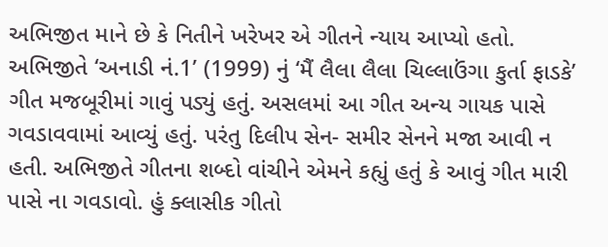અભિજીત માને છે કે નિતીને ખરેખર એ ગીતને ન્યાય આપ્યો હતો. અભિજીતે ‘અનાડી નં.1’ (1999) નું ‘મૈં લૈલા લૈલા ચિલ્લાઉંગા કુર્તા ફાડકે’ ગીત મજબૂરીમાં ગાવું પડ્યું હતું. અસલમાં આ ગીત અન્ય ગાયક પાસે ગવડાવવામાં આવ્યું હતું. પરંતુ દિલીપ સેન- સમીર સેનને મજા આવી ન હતી. અભિજીતે ગીતના શબ્દો વાંચીને એમને કહ્યું હતું કે આવું ગીત મારી પાસે ના ગવડાવો. હું ક્લાસીક ગીતો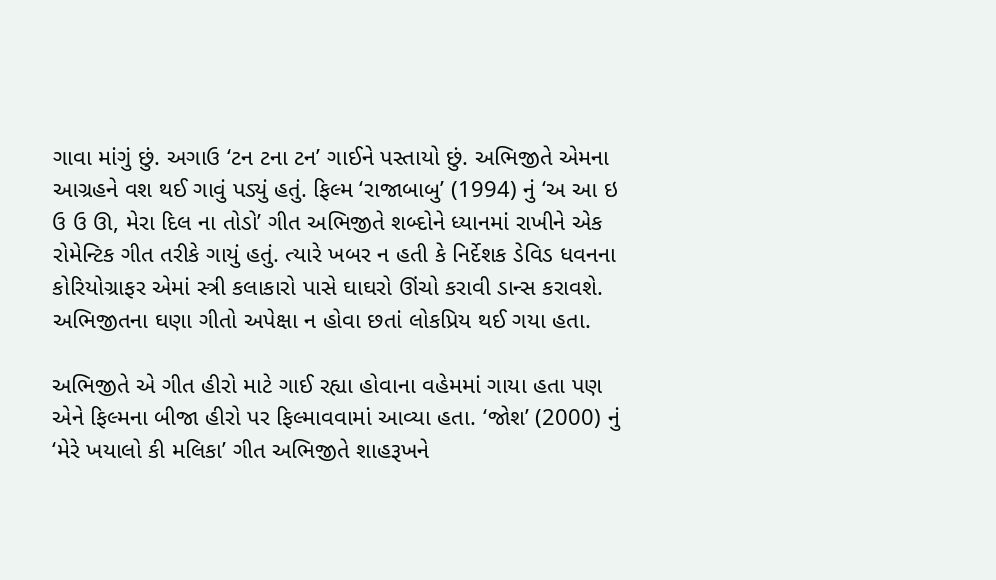ગાવા માંગું છું. અગાઉ ‘ટન ટના ટન’ ગાઈને પસ્તાયો છું. અભિજીતે એમના આગ્રહને વશ થઈ ગાવું પડ્યું હતું. ફિલ્મ ‘રાજાબાબુ’ (1994) નું ‘અ આ ઇ ઉ ઉ ઊ, મેરા દિલ ના તોડો’ ગીત અભિજીતે શબ્દોને ધ્યાનમાં રાખીને એક રોમેન્ટિક ગીત તરીકે ગાયું હતું. ત્યારે ખબર ન હતી કે નિર્દેશક ડેવિડ ધવનના કોરિયોગ્રાફર એમાં સ્ત્રી કલાકારો પાસે ઘાઘરો ઊંચો કરાવી ડાન્સ કરાવશે. અભિજીતના ઘણા ગીતો અપેક્ષા ન હોવા છતાં લોકપ્રિય થઈ ગયા હતા.

અભિજીતે એ ગીત હીરો માટે ગાઈ રહ્યા હોવાના વહેમમાં ગાયા હતા પણ એને ફિલ્મના બીજા હીરો પર ફિલ્માવવામાં આવ્યા હતા. ‘જોશ’ (2000) નું ‘મેરે ખયાલો કી મલિકા’ ગીત અભિજીતે શાહરૂખને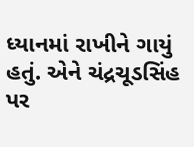ધ્યાનમાં રાખીને ગાયું હતું. એને ચંદ્રચૂડસિંહ પર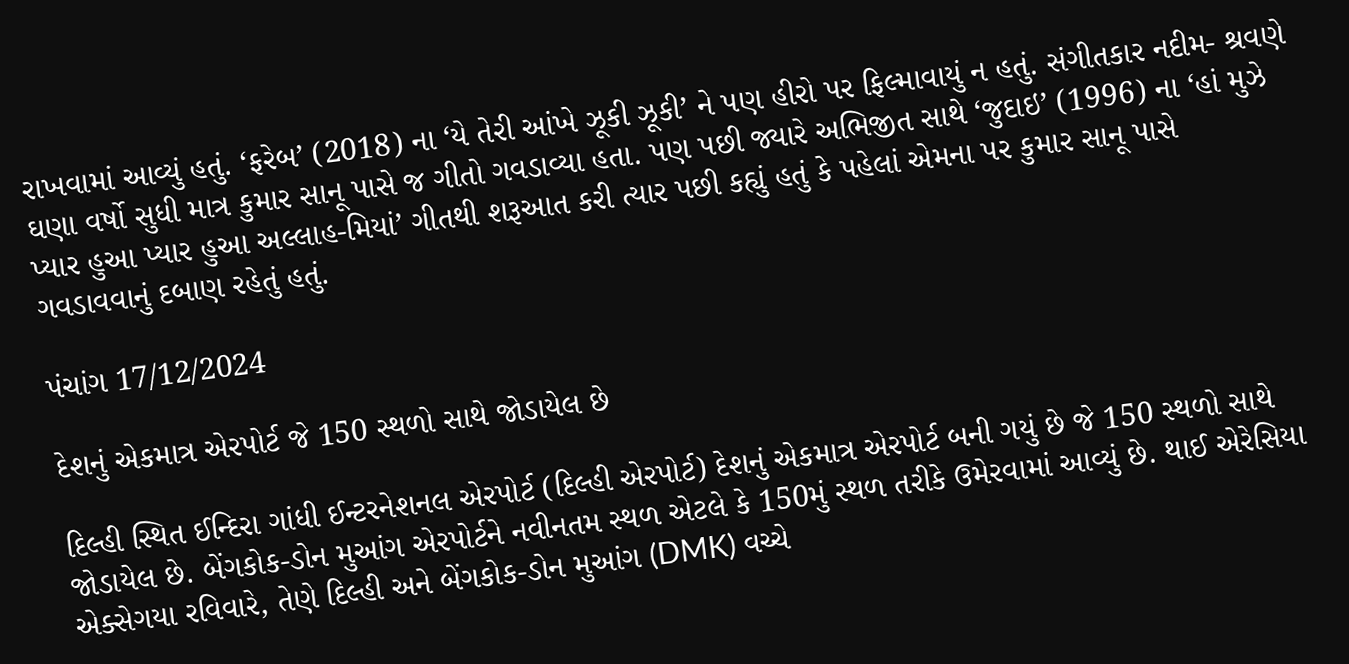રાખવામાં આવ્યું હતું. ‘ફરેબ’ (2018) ના ‘યે તેરી આંખે ઝૂકી ઝૂકી’ ને પણ હીરો પર ફિલ્માવાયું ન હતું. સંગીતકાર નદીમ- શ્રવણે ઘણા વર્ષો સુધી માત્ર કુમાર સાનૂ પાસે જ ગીતો ગવડાવ્યા હતા. પણ પછી જ્યારે અભિજીત સાથે ‘જુદાઇ’ (1996) ના ‘હાં મુઝે પ્યાર હુઆ પ્યાર હુઆ અલ્લાહ-મિયાં’ ગીતથી શરૂઆત કરી ત્યાર પછી કહ્યું હતું કે પહેલાં એમના પર કુમાર સાનૂ પાસે ગવડાવવાનું દબાણ રહેતું હતું.

પંચાંગ 17/12/2024

દેશનું એકમાત્ર એરપોર્ટ જે 150 સ્થળો સાથે જોડાયેલ છે

દિલ્હી સ્થિત ઈન્દિરા ગાંધી ઈન્ટરનેશનલ એરપોર્ટ (દિલ્હી એરપોર્ટ) દેશનું એકમાત્ર એરપોર્ટ બની ગયું છે જે 150 સ્થળો સાથે જોડાયેલ છે. બેંગકોક-ડોન મુઆંગ એરપોર્ટને નવીનતમ સ્થળ એટલે કે 150મું સ્થળ તરીકે ઉમેરવામાં આવ્યું છે. થાઈ એરેસિયા એક્સેગયા રવિવારે, તેણે દિલ્હી અને બેંગકોક-ડોન મુઆંગ (DMK) વચ્ચે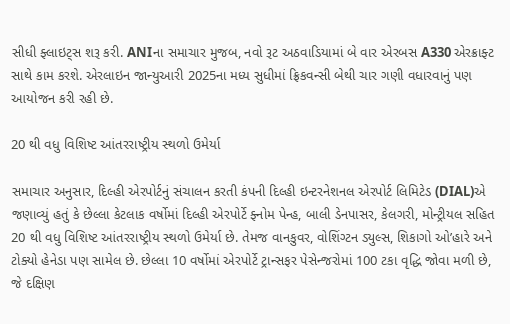સીધી ફ્લાઇટ્સ શરૂ કરી. ANIના સમાચાર મુજબ, નવો રૂટ અઠવાડિયામાં બે વાર એરબસ A330 એરક્રાફ્ટ સાથે કામ કરશે. એરલાઇન જાન્યુઆરી 2025ના મધ્ય સુધીમાં ફ્રિકવન્સી બેથી ચાર ગણી વધારવાનું પણ આયોજન કરી રહી છે.

20 થી વધુ વિશિષ્ટ આંતરરાષ્ટ્રીય સ્થળો ઉમેર્યા

સમાચાર અનુસાર, દિલ્હી એરપોર્ટનું સંચાલન કરતી કંપની દિલ્હી ઇન્ટરનેશનલ એરપોર્ટ લિમિટેડ (DIAL)એ જણાવ્યું હતું કે છેલ્લા કેટલાક વર્ષોમાં દિલ્હી એરપોર્ટે ફ્નોમ પેન્હ, બાલી ડેનપાસર, કેલગરી, મોન્ટ્રીયલ સહિત 20 થી વધુ વિશિષ્ટ આંતરરાષ્ટ્રીય સ્થળો ઉમેર્યા છે. તેમજ વાનકુવર, વોશિંગ્ટન ડ્યુલ્સ, શિકાગો ઓ’હારે અને ટોક્યો હેનેડા પણ સામેલ છે. છેલ્લા 10 વર્ષોમાં એરપોર્ટે ટ્રાન્સફર પેસેન્જરોમાં 100 ટકા વૃદ્ધિ જોવા મળી છે, જે દક્ષિણ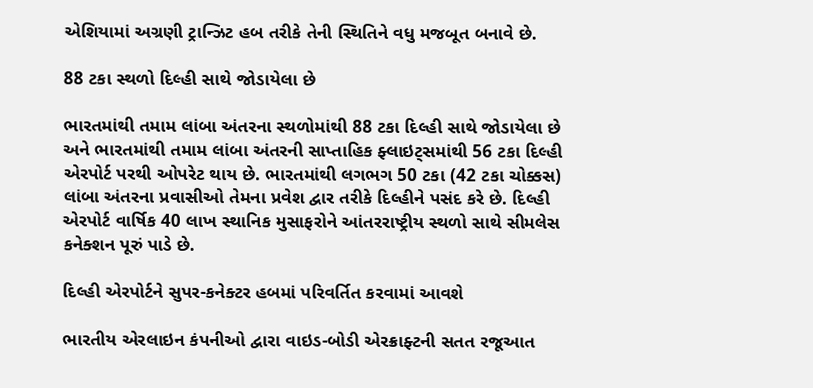એશિયામાં અગ્રણી ટ્રાન્ઝિટ હબ તરીકે તેની સ્થિતિને વધુ મજબૂત બનાવે છે.

88 ટકા સ્થળો દિલ્હી સાથે જોડાયેલા છે

ભારતમાંથી તમામ લાંબા અંતરના સ્થળોમાંથી 88 ટકા દિલ્હી સાથે જોડાયેલા છે અને ભારતમાંથી તમામ લાંબા અંતરની સાપ્તાહિક ફ્લાઇટ્સમાંથી 56 ટકા દિલ્હી એરપોર્ટ પરથી ઓપરેટ થાય છે. ભારતમાંથી લગભગ 50 ટકા (42 ટકા ચોક્કસ) લાંબા અંતરના પ્રવાસીઓ તેમના પ્રવેશ દ્વાર તરીકે દિલ્હીને પસંદ કરે છે. દિલ્હી એરપોર્ટ વાર્ષિક 40 લાખ સ્થાનિક મુસાફરોને આંતરરાષ્ટ્રીય સ્થળો સાથે સીમલેસ કનેક્શન પૂરું પાડે છે.

દિલ્હી એરપોર્ટને સુપર-કનેક્ટર હબમાં પરિવર્તિત કરવામાં આવશે

ભારતીય એરલાઇન કંપનીઓ દ્વારા વાઇડ-બોડી એરક્રાફ્ટની સતત રજૂઆત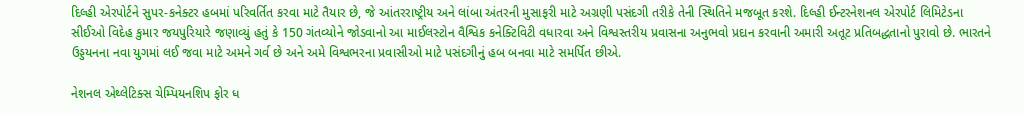દિલ્હી એરપોર્ટને સુપર-કનેક્ટર હબમાં પરિવર્તિત કરવા માટે તૈયાર છે, જે આંતરરાષ્ટ્રીય અને લાંબા અંતરની મુસાફરી માટે અગ્રણી પસંદગી તરીકે તેની સ્થિતિને મજબૂત કરશે. દિલ્હી ઈન્ટરનેશનલ એરપોર્ટ લિમિટેડના સીઈઓ વિદેહ કુમાર જયપુરિયારે જણાવ્યું હતું કે 150 ગંતવ્યોને જોડવાનો આ માઈલસ્ટોન વૈશ્વિક કનેક્ટિવિટી વધારવા અને વિશ્વસ્તરીય પ્રવાસના અનુભવો પ્રદાન કરવાની અમારી અતૂટ પ્રતિબદ્ધતાનો પુરાવો છે. ભારતને ઉડ્ડયનના નવા યુગમાં લઈ જવા માટે અમને ગર્વ છે અને અમે વિશ્વભરના પ્રવાસીઓ માટે પસંદગીનું હબ બનવા માટે સમર્પિત છીએ.

નેશનલ એથ્લેટિક્સ ચેમ્પિયનશિપ ફોર ધ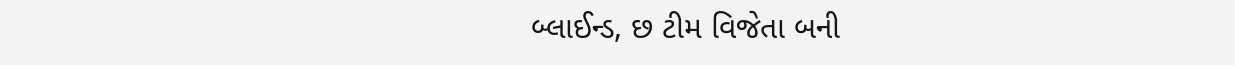બ્લાઈન્ડ, છ ટીમ વિજેતા બની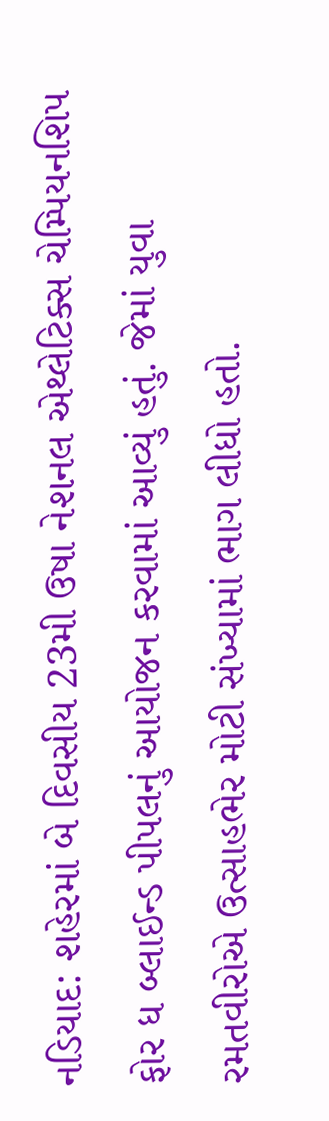નડિયાદ: શહેરમાં બે દિવસીય 23મી ઉષા નેશનલ એથ્લેટિક્સ ચેમ્પિયનશિપ ફોર ધ બ્લાઈન્ડ પીપલનું આયોજન કરવામાં આવ્યું હતું. જેમાં યુવા રમતવીરોએ ઉત્સાહભેર મોટી સંખ્યામાં ભાગ લીધો હતો.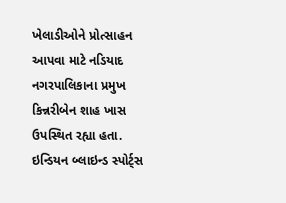ખેલાડીઓને પ્રોત્સાહન આપવા માટે નડિયાદ નગરપાલિકાના પ્રમુખ કિન્નરીબેન શાહ ખાસ ઉપસ્થિત રહ્યા હતા. ઇન્ડિયન બ્લાઇન્ડ સ્પોર્ટ્સ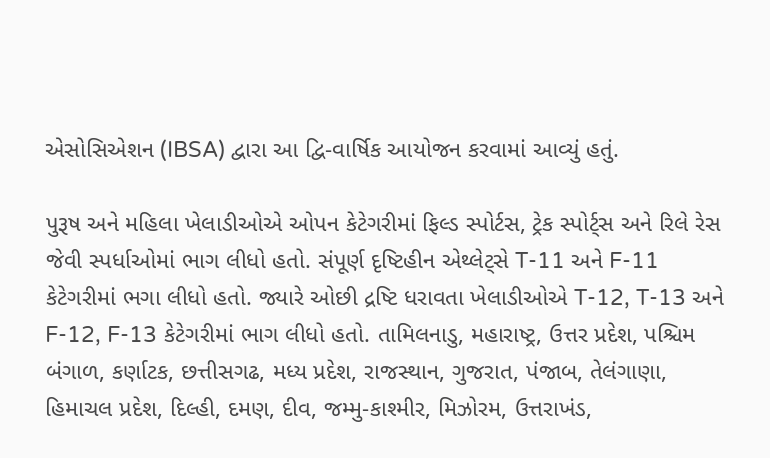એસોસિએશન (IBSA) દ્વારા આ દ્વિ-વાર્ષિક આયોજન કરવામાં આવ્યું હતું.

પુરૂષ અને મહિલા ખેલાડીઓએ ઓપન કેટેગરીમાં ફિલ્ડ સ્પોર્ટસ, ટ્રેક સ્પોર્ટ્સ અને રિલે રેસ જેવી સ્પર્ધાઓમાં ભાગ લીધો હતો. સંપૂર્ણ દૃષ્ટિહીન એથ્લેટ્સે T-11 અને F-11 કેટેગરીમાં ભગા લીધો હતો. જ્યારે ઓછી દ્રષ્ટિ ધરાવતા ખેલાડીઓએ T-12, T-13 અને F-12, F-13 કેટેગરીમાં ભાગ લીધો હતો. તામિલનાડુ, મહારાષ્ટ્ર, ઉત્તર પ્રદેશ, પશ્ચિમ બંગાળ, કર્ણાટક, છત્તીસગઢ, મધ્ય પ્રદેશ, રાજસ્થાન, ગુજરાત, પંજાબ, તેલંગાણા, હિમાચલ પ્રદેશ, દિલ્હી, દમણ, દીવ, જમ્મુ-કાશ્મીર, મિઝોરમ, ઉત્તરાખંડ,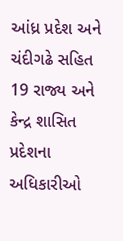આંધ્ર પ્રદેશ અને ચંદીગઢે સહિત 19 રાજ્ય અને કેન્દ્ર શાસિત પ્રદેશના અધિકારીઓ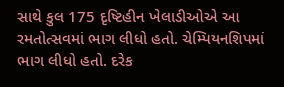સાથે કુલ 175 દૃષ્ટિહીન ખેલાડીઓએ આ રમતોત્સવમાં ભાગ લીધો હતો. ચેમ્પિયનશિપમાં ભાગ લીધો હતો. દરેક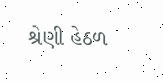શ્રેણી હેઠળ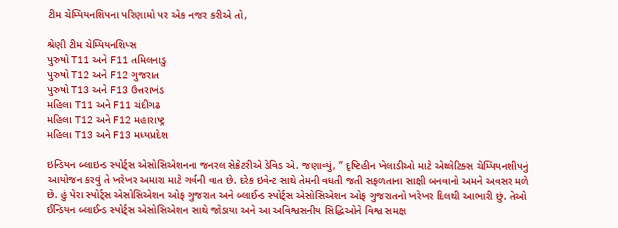ટીમ ચેમ્પિયનશિપના પરિણામો પર એક નજર કરીએ તો,

શ્રેણી ટીમ ચેમ્પિયનશિપ્સ
પુરુષો T11 અને F11 તમિલનાડુ
પુરુષો T12 અને F12 ગુજરાત
પુરુષો T13 અને F13 ઉત્તરાખંડ
મહિલા T11 અને F11 ચંદીગઢ
મહિલા T12 અને F12 મહારાષ્ટ્ર
મહિલા T13 અને F13 મધ્યપ્રદેશ

ઇન્ડિયન બ્લાઇન્ડ સ્પોર્ટ્સ એસોસિએશનના જનરલ સેક્રેટરીએ ડેવિડ એ. જણાવ્યું, ” દૃષ્ટિહીન ખેલાડીઓ માટે એથ્લેટિક્સ ચેમ્પિયનશીપનું આયોજન કરવું તે ખરેખર અમારા માટે ગર્વની વાત છે. દરેક ઇવેન્ટ સાથે તેમની વધતી જતી સફળતાના સાક્ષી બનવાનો અમને અવસર મળે છે. હું પેરા સ્પોર્ટ્સ એસોસિએશન ઓફ ગુજરાત અને બ્લાઈન્ડ સ્પોર્ટ્સ એસોસિએશન ઓફ ગુજરાતનો ખરેખર દિલથી આભારી છું. તેઓ ઈન્ડિયન બ્લાઈન્ડ સ્પોર્ટ્સ એસોસિએશન સાથે જોડાયા અને આ અવિશ્વસનીય સિદ્ધિઓને વિશ્વ સમક્ષ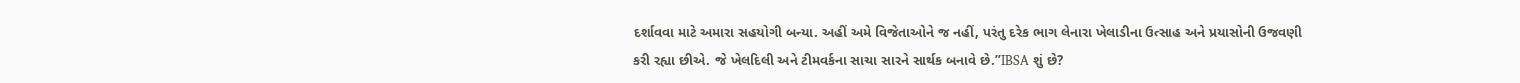દર્શાવવા માટે અમારા સહયોગી બન્યા. અહીં અમે વિજેતાઓને જ નહીં, પરંતુ દરેક ભાગ લેનારા ખેલાડીના ઉત્સાહ અને પ્રયાસોની ઉજવણી કરી રહ્યા છીએ. જે ખેલદિલી અને ટીમવર્કના સાચા સારને સાર્થક બનાવે છે.”IBSA શું છે?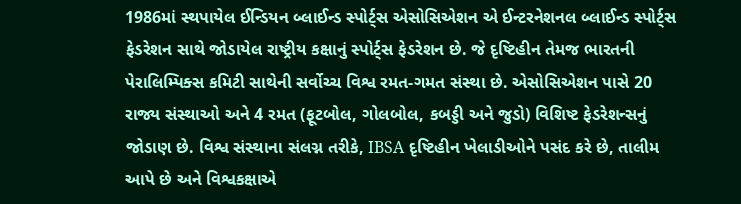1986માં સ્થપાયેલ ઈન્ડિયન બ્લાઈન્ડ સ્પોર્ટ્સ એસોસિએશન એ ઈન્ટરનેશનલ બ્લાઈન્ડ સ્પોર્ટ્સ ફેડરેશન સાથે જોડાયેલ રાષ્ટ્રીય કક્ષાનું સ્પોર્ટ્સ ફેડરેશન છે. જે દૃષ્ટિહીન તેમજ ભારતની પેરાલિમ્પિક્સ કમિટી સાથેની સર્વોચ્ચ વિશ્વ રમત-ગમત સંસ્થા છે. એસોસિએશન પાસે 20 રાજ્ય સંસ્થાઓ અને 4 રમત (ફૂટબોલ, ગોલબોલ, કબડ્ડી અને જુડો) વિશિષ્ટ ફેડરેશન્સનું જોડાણ છે. વિશ્વ સંસ્થાના સંલગ્ન તરીકે, IBSA દૃષ્ટિહીન ખેલાડીઓને પસંદ કરે છે, તાલીમ આપે છે અને વિશ્વકક્ષાએ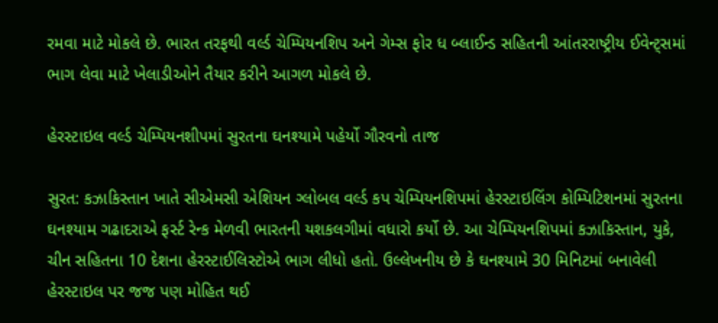રમવા માટે મોકલે છે. ભારત તરફથી વર્લ્ડ ચેમ્પિયનશિપ અને ગેમ્સ ફોર ધ બ્લાઈન્ડ સહિતની આંતરરાષ્ટ્રીય ઈવેન્ટ્સમાં ભાગ લેવા માટે ખેલાડીઓને તૈયાર કરીને આગળ મોકલે છે.

હેરસ્ટાઇલ વર્લ્ડ ચેમ્પિયનશીપમાં સુરતના ઘનશ્યામે પહેર્યો ગૌરવનો તાજ

સુરત: કઝાકિસ્તાન ખાતે સીએમસી એશિયન ગ્લોબલ વર્લ્ડ કપ ચેમ્પિયનશિપમાં હેરસ્ટાઇલિંગ કોમ્પિટિશનમાં સુરતના ઘનશ્યામ ગઢાદરાએ ફર્સ્ટ રેન્ક મેળવી ભારતની યશકલગીમાં વધારો કર્યો છે. આ ચેમ્પિયનશિપમાં કઝાકિસ્તાન, યુકે, ચીન સહિતના 10 દેશના હેરસ્ટાઈલિસ્ટોએ ભાગ લીધો હતો. ઉલ્લેખનીય છે કે ઘનશ્યામે 30 મિનિટમાં બનાવેલી હેરસ્ટાઇલ પર જજ પણ મોહિત થઈ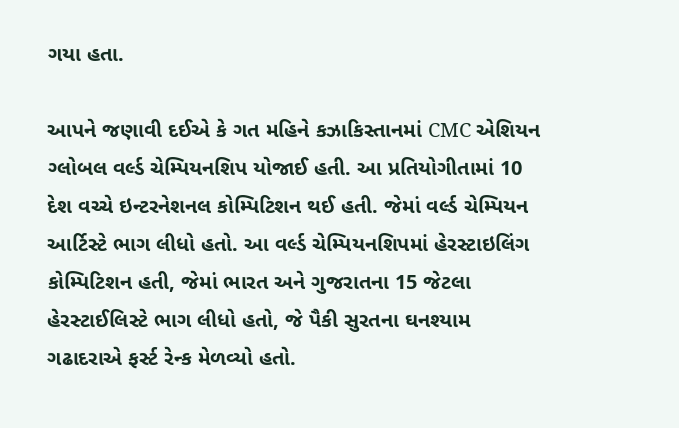ગયા હતા.

આપને જણાવી દઈએ કે ગત મહિને કઝાકિસ્તાનમાં CMC એશિયન ગ્લોબલ વર્લ્ડ ચેમ્પિયનશિપ યોજાઈ હતી. આ પ્રતિયોગીતામાં 10 દેશ વચ્ચે ઇન્ટરનેશનલ કોમ્પિટિશન થઈ હતી. જેમાં વર્લ્ડ ચેમ્પિયન આર્ટિસ્ટે ભાગ લીધો હતો. આ વર્લ્ડ ચેમ્પિયનશિપમાં હેરસ્ટાઇલિંગ કોમ્પિટિશન હતી, જેમાં ભારત અને ગુજરાતના 15 જેટલા હેરસ્ટાઈલિસ્ટે ભાગ લીધો હતો, જે પૈકી સુરતના ઘનશ્યામ ગઢાદરાએ ફર્સ્ટ રેન્ક મેળવ્યો હતો.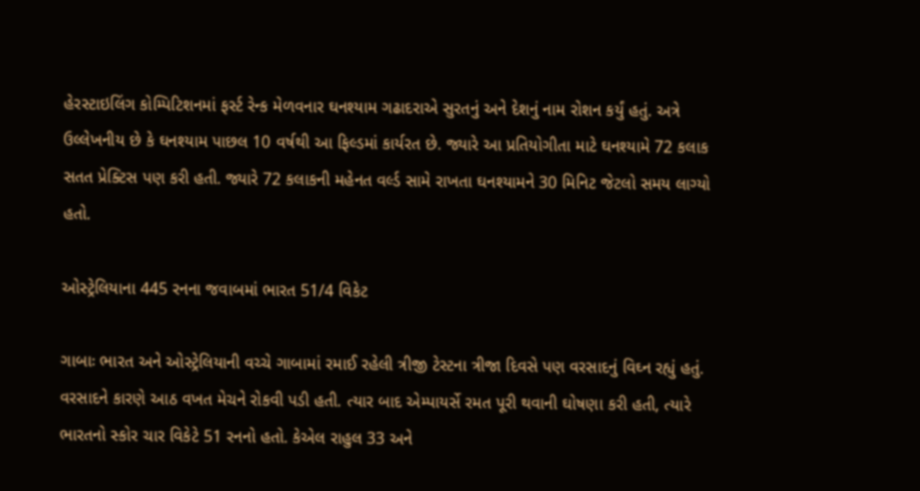હેરસ્ટાઇલિંગ કોમ્પિટિશનમાં ફર્સ્ટ રેન્ક મેળવનાર ઘનશ્યામ ગઢાદરાએ સુરતનું અને દેશનું નામ રોશન કર્યું હતું. અત્રે ઉલ્લેખનીય છે કે ઘનશ્યામ પાછલ 10 વર્ષથી આ ફિલ્ડમાં કાર્યરત છે. જ્યારે આ પ્રતિયોગીતા માટે ઘનશ્યામે 72 કલાક સતત પ્રેક્ટિસ પણ કરી હતી. જ્યારે 72 કલાકની મહેનત વર્લ્ડ સામે રાખતા ઘનશ્યામને 30 મિનિટ જેટલો સમય લાગ્યો હતો.

ઓસ્ટ્રેલિયાના 445 રનના જવાબમાં ભારત 51/4 વિકેટ

ગાબાઃ ભારત અને ઓસ્ટ્રેલિયાની વચ્ચે ગાબામાં રમાઈ રહેલી ત્રીજી ટેસ્ટના ત્રીજા દિવસે પણ વરસાદનું વિઘ્ન રહ્યું હતું. વરસાદને કારણે આઠ વખત મેચને રોકવી પડી હતી. ત્યાર બાદ એમ્પાયર્સે રમત પૂરી થવાની ઘોષણા કરી હતી, ત્યારે ભારતનો સ્કોર ચાર વિકેટે 51 રનનો હતો. કેએલ રાહુલ 33 અને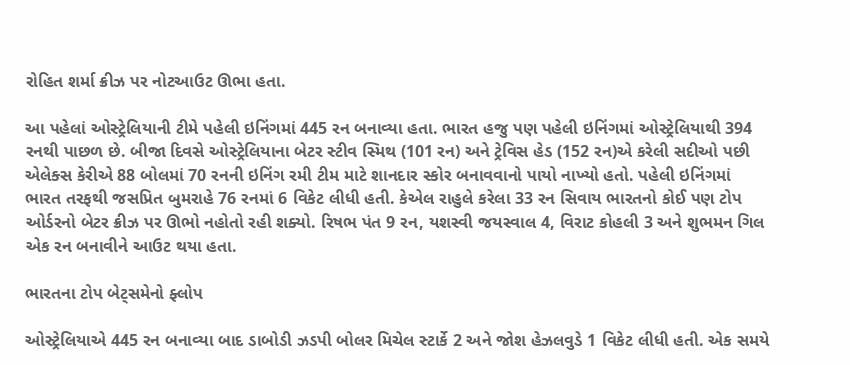રોહિત શર્મા ક્રીઝ પર નોટઆઉટ ઊભા હતા.

આ પહેલાં ઓસ્ટ્રેલિયાની ટીમે પહેલી ઇનિંગમાં 445 રન બનાવ્યા હતા. ભારત હજુ પણ પહેલી ઇનિંગમાં ઓસ્ટ્રેલિયાથી 394 રનથી પાછળ છે. બીજા દિવસે ઓસ્ટ્રેલિયાના બેટર સ્ટીવ સ્મિથ (101 રન) અને ટ્રેવિસ હેડ (152 રન)એ કરેલી સદીઓ પછી એલેક્સ કેરીએ 88 બોલમાં 70 રનની ઇનિંગ રમી ટીમ માટે શાનદાર સ્કોર બનાવવાનો પાયો નાખ્યો હતો. પહેલી ઇનિંગમાં ભારત તરફથી જસપ્રિત બુમરાહે 76 રનમાં 6 વિકેટ લીધી હતી. કેએલ રાહુલે કરેલા 33 રન સિવાય ભારતનો કોઈ પણ ટોપ ઓર્ડરનો બેટર ક્રીઝ પર ઊભો નહોતો રહી શક્યો. રિષભ પંત 9 રન, યશસ્વી જયસ્વાલ 4, વિરાટ કોહલી 3 અને શુભમન ગિલ એક રન બનાવીને આઉટ થયા હતા.

ભારતના ટોપ બેટ્સમેનો ફ્લોપ

ઓસ્ટ્રેલિયાએ 445 રન બનાવ્યા બાદ ડાબોડી ઝડપી બોલર મિચેલ સ્ટાર્કે 2 અને જોશ હેઝલવુડે 1 વિકેટ લીધી હતી. એક સમયે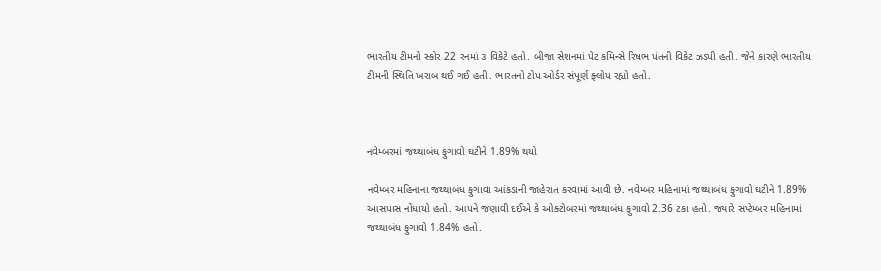ભારતીય ટીમનો સ્કોર 22 રનમાં ૩ વિકેટે હતો. બીજા સેશનમાં પેટ કમિન્સે રિષભ પંતની વિકેટ ઝડપી હતી. જેને કારણે ભારતીય ટીમની સ્થિતિ ખરાબ થઈ ગઈ હતી. ભારતનો ટોપ ઓર્ડર સંપૂર્ણ ફ્લોપ રહ્યો હતો.



નવેમ્બરમાં જથ્થાબંધ ફુગાવો ઘટીને 1.89% થયો

નવેમ્બર મહિનાના જથ્થાબંધ ફુગાવા આંકડાની જાહેરાત કરવામાં આવી છે. નવેમ્બર મહિનામાં જથ્થાબંધ ફુગાવો ઘટીને 1.89% આસપાસ નોંધાયો હતો. આપને જણાવી દઈએ કે ઓક્ટોબરમાં જથ્થાબંધ ફુગાવો 2.36 ટકા હતો. જ્યારે સપ્ટેમ્બર મહિનામાં જથ્થાબંધ ફુગાવો 1.84% હતો.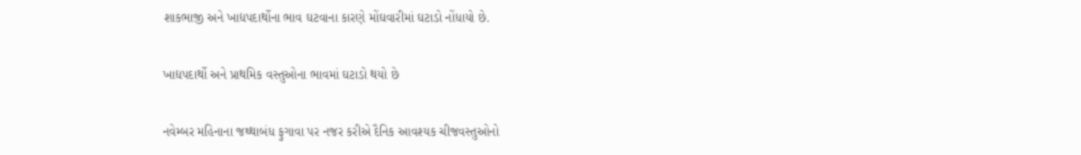શાકભાજી અને ખાદ્યપદાર્થોના ભાવ ઘટવાના કારણે મોંઘવારીમાં ઘટાડો નોંધાયો છે.

ખાદ્યપદાર્થો અને પ્રાથમિક વસ્તુઓના ભાવમાં ઘટાડો થયો છે

નવેમ્બર મહિનાના જથ્થાબંધ ફુગાવા પર નજર કરીએ દૈનિક આવશ્યક ચીજવસ્તુઓનો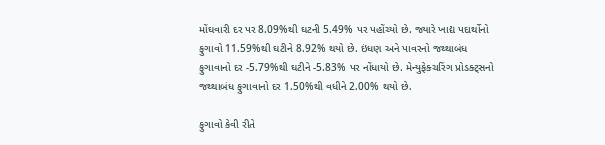મોંઘવારી દર પર 8.09%થી ઘટની 5.49% પર પહોંચ્યો છે. જ્યારે ખાદ્ય પદાર્થોનો ફુગાવો 11.59%થી ઘટીને 8.92% થયો છે. ઇંધણ અને પાવરનો જથ્થાબંધ ફુગાવાનો દર -5.79%થી ઘટીને -5.83% પર નોંધાયો છે. મેન્યુફેક્ચરિંગ પ્રોડક્ટ્સનો જથ્થાબંધ ફુગાવાનો દર 1.50%થી વધીને 2.00% થયો છે.

ફુગાવો કેવી રીતે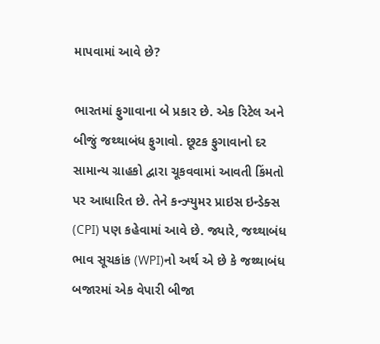માપવામાં આવે છે?

ભારતમાં ફુગાવાના બે પ્રકાર છે. એક રિટેલ અને બીજું જથ્થાબંધ ફુગાવો. છૂટક ફુગાવાનો દર સામાન્ય ગ્રાહકો દ્વારા ચૂકવવામાં આવતી કિંમતો પર આધારિત છે. તેને કન્ઝ્યુમર પ્રાઇસ ઇન્ડેક્સ (CPI) પણ કહેવામાં આવે છે. જ્યારે, જથ્થાબંધ ભાવ સૂચકાંક (WPI)નો અર્થ એ છે કે જથ્થાબંધ બજારમાં એક વેપારી બીજા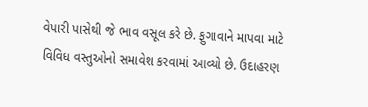વેપારી પાસેથી જે ભાવ વસૂલ કરે છે. ફુગાવાને માપવા માટે વિવિધ વસ્તુઓનો સમાવેશ કરવામાં આવ્યો છે. ઉદાહરણ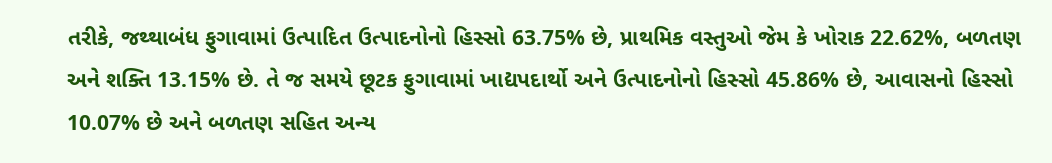તરીકે, જથ્થાબંધ ફુગાવામાં ઉત્પાદિત ઉત્પાદનોનો હિસ્સો 63.75% છે, પ્રાથમિક વસ્તુઓ જેમ કે ખોરાક 22.62%, બળતણ અને શક્તિ 13.15% છે. તે જ સમયે છૂટક ફુગાવામાં ખાદ્યપદાર્થો અને ઉત્પાદનોનો હિસ્સો 45.86% છે, આવાસનો હિસ્સો 10.07% છે અને બળતણ સહિત અન્ય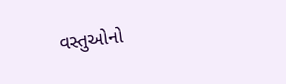વસ્તુઓનો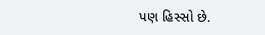પણ હિસ્સો છે.